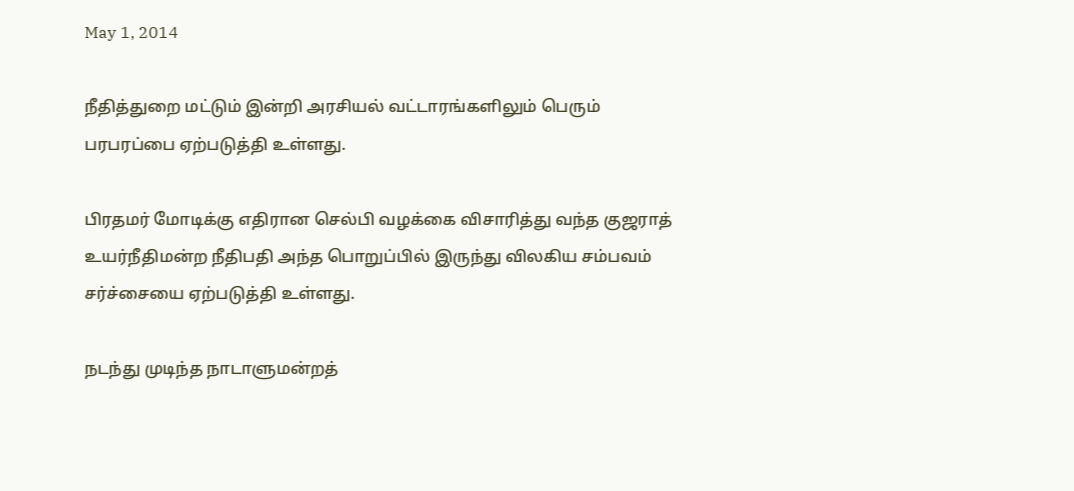May 1, 2014

நீதித்துறை மட்டும் இன்றி அரசியல் வட்டாரங்களிலும் பெரும் பரபரப்பை ஏற்படுத்தி உள்ளது.

பிரதமர் மோடிக்கு எதிரான செல்பி வழக்கை விசாரித்து வந்த குஜராத் உயர்நீதிமன்ற நீதிபதி அந்த பொறுப்பில் இருந்து விலகிய சம்பவம் சர்ச்சையை ஏற்படுத்தி உள்ளது.

நடந்து முடிந்த நாடாளுமன்றத்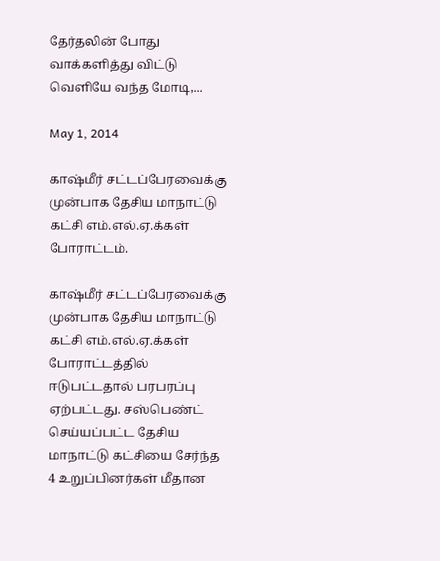தேர்தலின் போது வாக்களித்து விட்டு வெளியே வந்த மோடி,...

May 1, 2014

காஷ்மீர் சட்டப்பேரவைக்கு முன்பாக தேசிய மாநாட்டு கட்சி எம்.எல்.ஏ.க்கள் போராட்டம்.

காஷ்மீர் சட்டப்பேரவைக்கு முன்பாக தேசிய மாநாட்டு கட்சி எம்.எல்.ஏ.க்கள் போராட்டத்தில் ஈடுபட்டதால் பரபரப்பு ஏற்பட்டது. சஸ்பெண்ட் செய்யப்பட்ட தேசிய மாநாட்டு கட்சியை சேர்ந்த 4 உறுப்பினர்கள் மீதான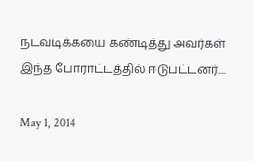நடவடிக்கயை கண்டித்து அவர்கள் இந்த போராட்டத்தில் ஈடுபட்டனர்....

May 1, 2014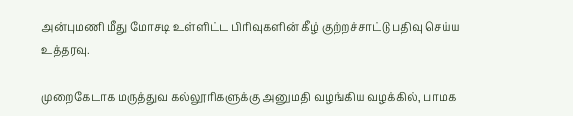அன்புமணி மீது மோசடி உள்ளிட்ட பிரிவுகளின் கீழ் குற்றச்சாட்டு பதிவு செய்ய உத்தரவு.

முறைகேடாக மருத்துவ கல்லூரிகளுக்கு அனுமதி வழங்கிய வழக்கில், பாமக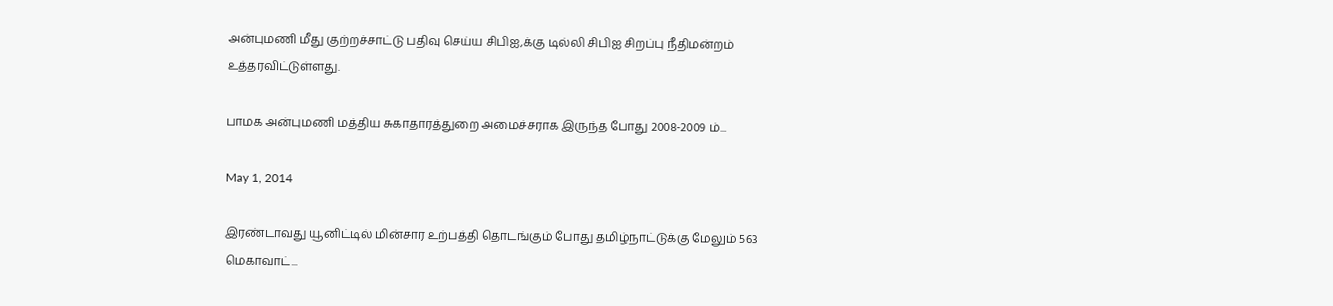அன்புமணி மீது குற்றச்சாட்டு பதிவு செய்ய சிபிஐ,க்கு டில்லி சிபிஐ சிறப்பு நீதிமன்றம் உத்தரவிட்டுள்ளது.

பாமக அன்புமணி மத்திய சுகாதாரத்துறை அமைச்சராக இருந்த போது 2008-2009 ம்...

May 1, 2014

இரண்டாவது யூனிட்டில் மின்சார உற்பத்தி தொடங்கும் போது தமிழ்நாட்டுக்கு மேலும் 563 மெகாவாட்...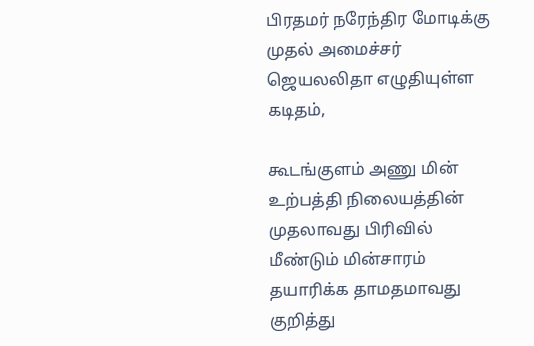பிரதமர் நரேந்திர மோடிக்கு முதல் அமைச்சர் ஜெயலலிதா எழுதியுள்ள கடிதம்,

கூடங்குளம் அணு மின் உற்பத்தி நிலையத்தின் முதலாவது பிரிவில் மீண்டும் மின்சாரம் தயாரிக்க தாமதமாவது குறித்து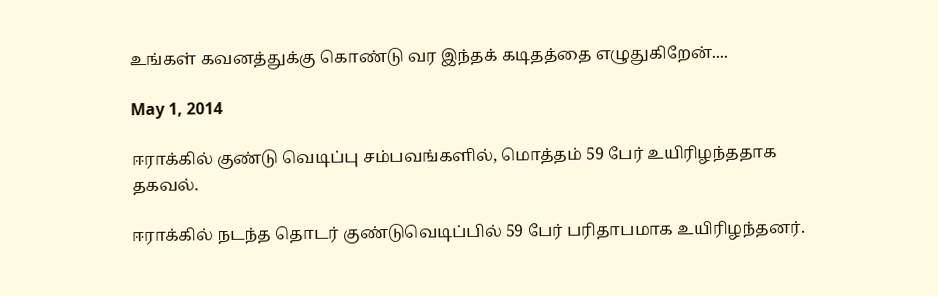உங்கள் கவனத்துக்கு கொண்டு வர இந்தக் கடிதத்தை எழுதுகிறேன்....

May 1, 2014

ஈராக்கில் குண்டு வெடிப்பு சம்பவங்களில், மொத்தம் 59 பேர் உயிரிழந்ததாக தகவல்.

ஈராக்கில் நடந்த தொடர் குண்டுவெடிப்பில் 59 பேர் பரிதாபமாக உயிரிழந்தனர்.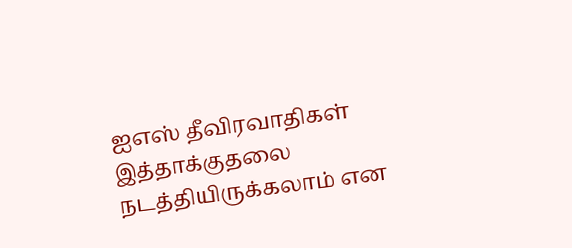ஐஎஸ் தீவிரவாதிகள் இத்தாக்குதலை நடத்தியிருக்கலாம் என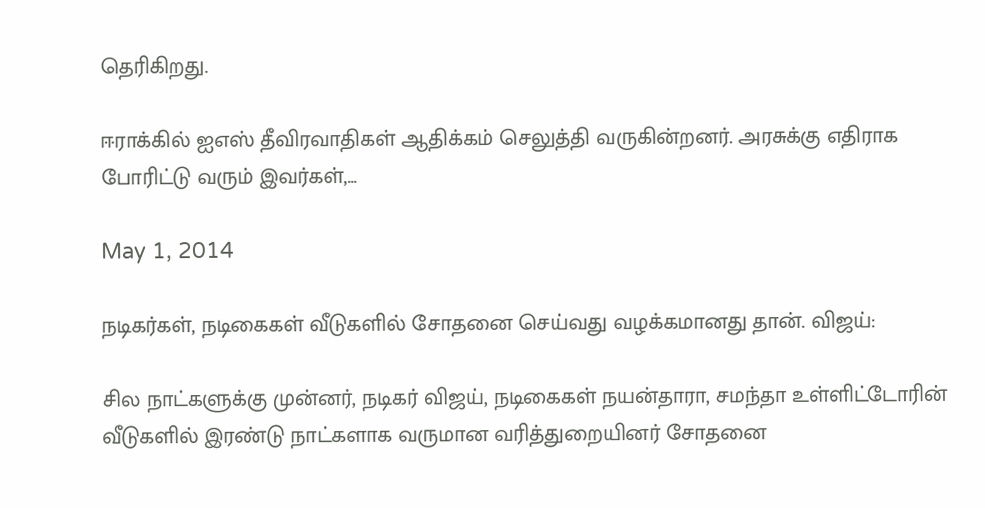தெரிகிறது.

ஈராக்கில் ஐஎஸ் தீவிரவாதிகள் ஆதிக்கம் செலுத்தி வருகின்றனர். அரசுக்கு எதிராக போரிட்டு வரும் இவர்கள்,...

May 1, 2014

நடிகர்கள், நடிகைகள் வீடுகளில் சோதனை செய்வது வழக்கமானது தான். விஜய்:

சில நாட்களுக்கு முன்னர், நடிகர் விஜய், நடிகைகள் நயன்தாரா, சமந்தா உள்ளிட்டோரின் வீடுகளில் இரண்டு நாட்களாக வருமான வரித்துறையினர் சோதனை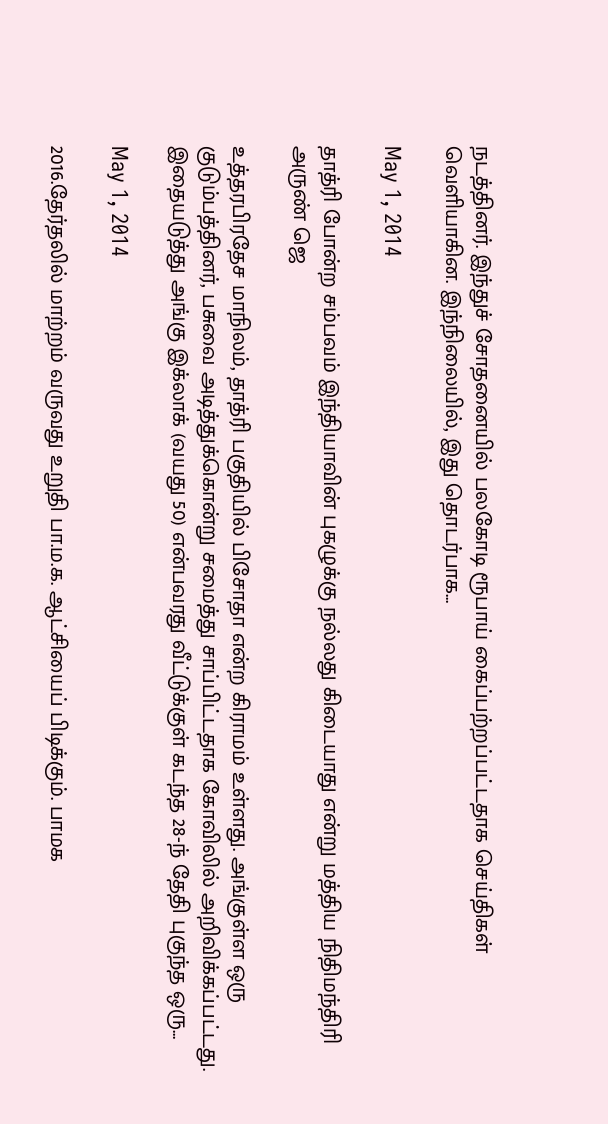நடத்தினர். இந்துச் சோதனையில் பலகோடி ரூபாய் கைப்பற்றப்பட்டதாக செய்திகள் வெளியாகின. இந்நிலையில், இது தொடர்பாக...

May 1, 2014

தாத்ரி போன்ற சம்பவம் இந்தியாவின் புகழுக்கு நல்லது கிடையாது என்று மத்திய நிதிமந்திரி அருண் ஜெ

உத்தரபிரதேச மாநிலம், தாத்ரி பகுதியில் பிசோதா என்ற கிராமம் உள்ளது. அங்குள்ள ஒரு குடும்பத்தினர், பசுவை அடித்துக்கொன்று சமைத்து சாப்பிட்டதாக கோவிலில் அறிவிக்கப்பட்டது.  இதையடுத்து அங்கு இக்லாக் (வயது 50) என்பவரது வீட்டுக்குள் கடந்த 28-ந் தேதி புகுந்த ஒரு...

May 1, 2014

2016.தேர்தலில் மாற்றம் வருவது உறுதி பா.ம.க. ஆட்சியைப் பிடிக்கும். பாமக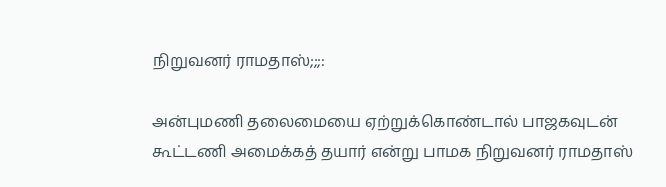நிறுவனர் ராமதாஸ்;;;:

அன்புமணி தலைமையை ஏற்றுக்கொண்டால் பாஜகவுடன் கூட்டணி அமைக்கத் தயார் என்று பாமக நிறுவனர் ராமதாஸ்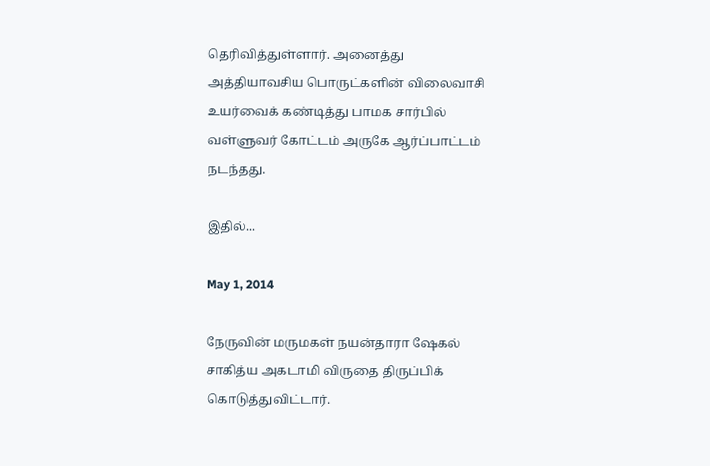தெரிவித்துள்ளார். அனைத்து அத்தியாவசிய பொருட்களின் விலைவாசி உயர்வைக் கண்டித்து பாமக சார்பில் வள்ளுவர் கோட்டம் அருகே ஆர்ப்பாட்டம் நடந்தது.

இதில்...

May 1, 2014

நேருவின் மருமகள் நயன்தாரா ஷேகல் சாகித்ய அகடாமி விருதை திருப்பிக் கொடுத்துவிட்டார்.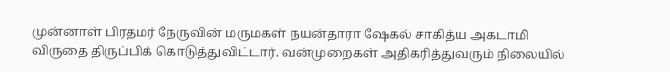முன்னாள் பிரதமர் நேருவின் மருமகள் நயன்தாரா ஷேகல் சாகித்ய அகடாமி விருதை திருப்பிக் கொடுத்துவிட்டார். வன்முறைகள் அதிகரித்துவரும் நிலையில்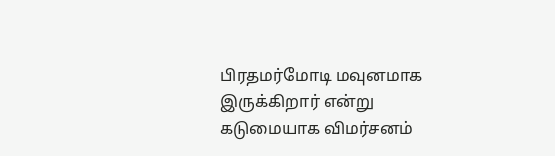பிரதமர்மோடி மவுனமாக இருக்கிறார் என்று கடுமையாக விமர்சனம்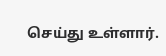செய்து உள்ளார்.